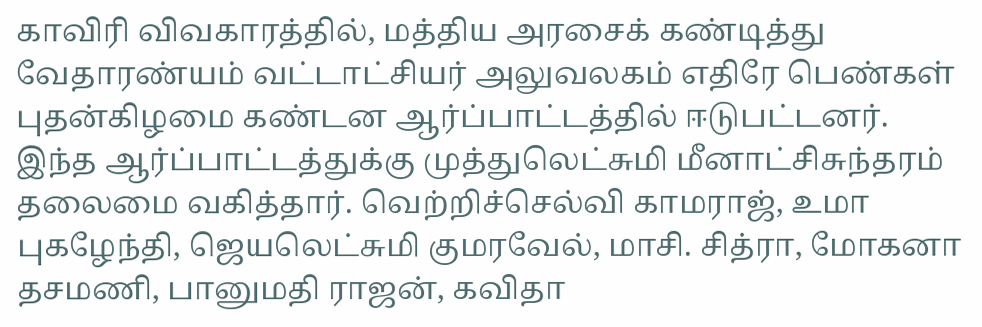காவிரி விவகாரத்தில், மத்திய அரசைக் கண்டித்து வேதாரண்யம் வட்டாட்சியர் அலுவலகம் எதிரே பெண்கள் புதன்கிழமை கண்டன ஆர்ப்பாட்டத்தில் ஈடுபட்டனர்.
இந்த ஆர்ப்பாட்டத்துக்கு முத்துலெட்சுமி மீனாட்சிசுந்தரம் தலைமை வகித்தார். வெற்றிச்செல்வி காமராஜ், உமா புகழேந்தி, ஜெயலெட்சுமி குமரவேல், மாசி. சித்ரா, மோகனா தசமணி, பானுமதி ராஜன், கவிதா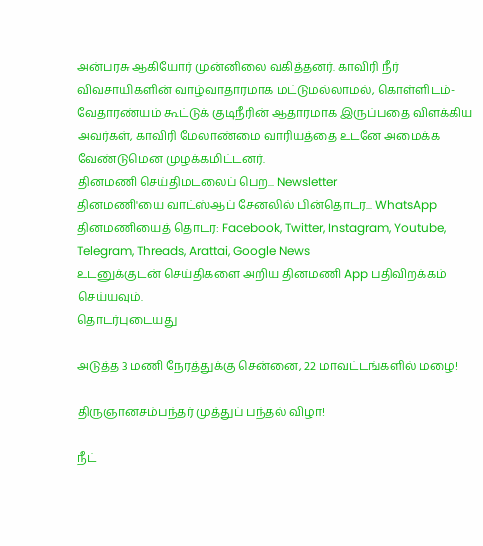அன்பரசு ஆகியோர் முன்னிலை வகித்தனர். காவிரி நீர் விவசாயிகளின் வாழ்வாதாரமாக மட்டுமல்லாமல், கொள்ளிடம்- வேதாரண்யம் கூட்டுக் குடிநீரின் ஆதாரமாக இருப்பதை விளக்கிய அவர்கள், காவிரி மேலாண்மை வாரியத்தை உடனே அமைக்க வேண்டுமென முழக்கமிட்டனர்.
தினமணி செய்திமடலைப் பெற... Newsletter
தினமணி'யை வாட்ஸ்ஆப் சேனலில் பின்தொடர... WhatsApp
தினமணியைத் தொடர: Facebook, Twitter, Instagram, Youtube, Telegram, Threads, Arattai, Google News
உடனுக்குடன் செய்திகளை அறிய தினமணி App பதிவிறக்கம் செய்யவும்.
தொடர்புடையது

அடுத்த 3 மணி நேரத்துக்கு சென்னை, 22 மாவட்டங்களில் மழை!

திருஞானசம்பந்தர் முத்துப் பந்தல் விழா!

நீட்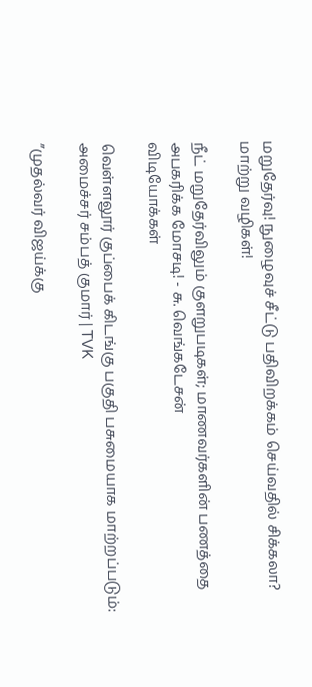மறுதேர்வு! நுழைவுச் சீட்டு பதிவிறக்கம் செய்வதில் சிக்கலா? மாற்று வழிகள்!

நீட் மறுதேர்விலும் குளறுபடிகள்; மாணவர்களின் பணத்தை அபகரிக்க மோசடி! - சு. வெங்கடேசன்
விடியோக்கள்

வெள்ளலூர் குப்பைக் கிடங்கு பகுதி பசுமையாக மாற்றப்படும்: அமைச்சர் சம்பத் குமார் | TVK

”முதல்வர் விஜய்க்கு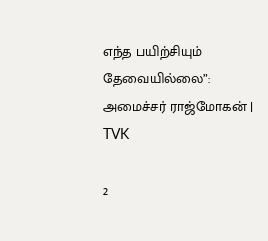எந்த பயிற்சியும் தேவையில்லை”: அமைச்சர் ராஜ்மோகன் | TVK

2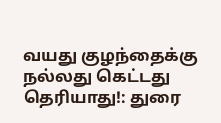வயது குழந்தைக்கு நல்லது கெட்டது தெரியாது!: துரை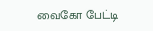வைகோ பேட்டி